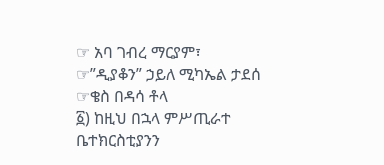☞ አባ ገብረ ማርያም፣
☞”ዲያቆን” ኃይለ ሚካኤል ታደሰ
☞ቄስ በዳሳ ቶላ
፩) ከዚህ በኋላ ምሥጢራተ ቤተክርስቲያንን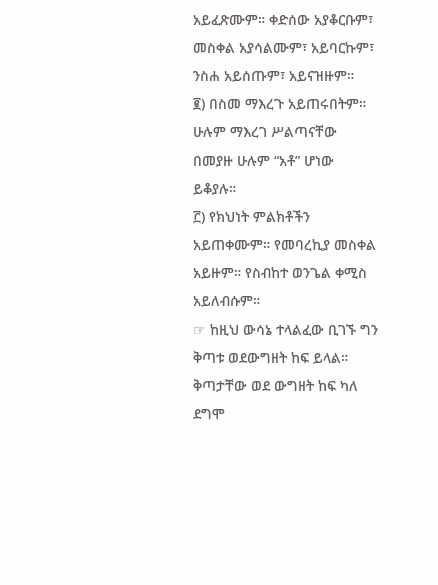አይፈጽሙም። ቀድሰው አያቆርቡም፣ መስቀል አያሳልሙም፣ አይባርኩም፣ ንስሐ አይሰጡም፣ አይናዝዙም።
፪) በስመ ማእረጉ አይጠሩበትም። ሁሉም ማእረገ ሥልጣናቸው በመያዙ ሁሉም “አቶ” ሆነው ይቆያሉ።
፫) የክህነት ምልክቶችን አይጠቀሙም። የመባረኪያ መስቀል አይዙም። የስብከተ ወንጌል ቀሚስ አይለብሱም።
☞ ከዚህ ውሳኔ ተላልፈው ቢገኙ ግን ቅጣቱ ወደውግዘት ከፍ ይላል። ቅጣታቸው ወደ ውግዘት ከፍ ካለ ደግሞ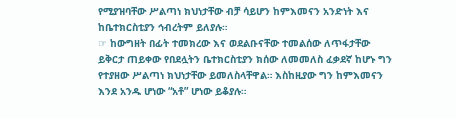የሚያዝባቸው ሥልጣነ ክህነታቸው ብቻ ሳይሆን ከምእመናን አንድነት እና ከቤተክርስቲያን ኅብረትም ይለያሉ።
☞ ከውግዘት በፊት ተመክረው እና ወደልቡናቸው ተመልሰው ለጥፋታቸው ይቅርታ ጠይቀው የበደሏትን ቤተክርስቲያን ክሰው ለመመለስ ፈቃደኛ ከሆኑ ግን የተያዘው ሥልጣነ ክህነታቸው ይመለስላቸዋል። እስከዚያው ግን ከምእመናን እንደ አንዱ ሆነው “አቶ” ሆነው ይቆያሉ።